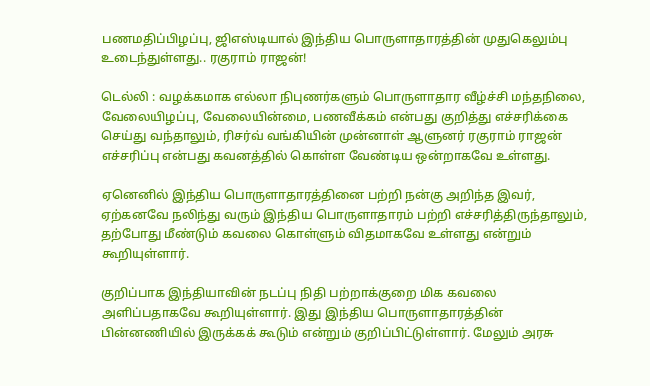பணமதிப்பிழப்பு, ஜிஎஸ்டியால் இந்திய பொருளாதாரத்தின் முதுகெலும்பு உடைந்துள்ளது.. ரகுராம் ராஜன்!

டெல்லி : வழக்கமாக எல்லா நிபுணர்களும் பொருளாதார வீழ்ச்சி மந்தநிலை, வேலையிழப்பு, வேலையின்மை, பணவீக்கம் என்பது குறித்து எச்சரிக்கை செய்து வந்தாலும், ரிசர்வ் வங்கியின் முன்னாள் ஆளுனர் ரகுராம் ராஜன் எச்சரிப்பு என்பது கவனத்தில் கொள்ள வேண்டிய ஒன்றாகவே உள்ளது.

ஏனெனில் இந்திய பொருளாதாரத்தினை பற்றி நன்கு அறிந்த இவர், ஏற்கனவே நலிந்து வரும் இந்திய பொருளாதாரம் பற்றி எச்சரித்திருந்தாலும், தற்போது மீண்டும் கவலை கொள்ளும் விதமாகவே உள்ளது என்றும் கூறியுள்ளார்.

குறிப்பாக இந்தியாவின் நடப்பு நிதி பற்றாக்குறை மிக கவலை அளிப்பதாகவே கூறியுள்ளார். இது இந்திய பொருளாதாரத்தின் பின்னணியில் இருக்கக் கூடும் என்றும் குறிப்பிட்டுள்ளார். மேலும் அரசு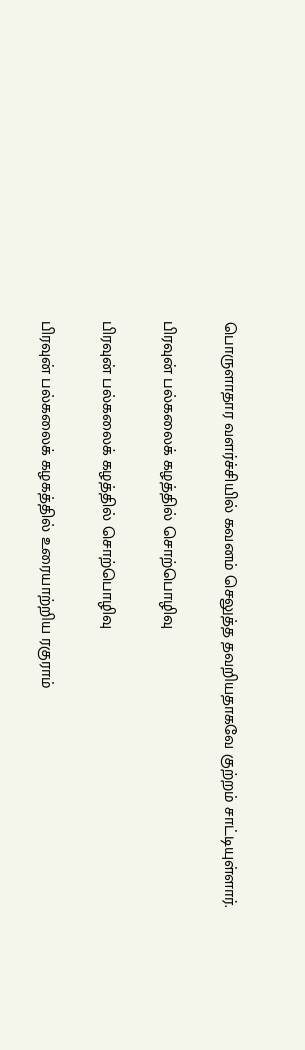பொருளாதார வளர்ச்சியில் கவனம் செலுத்த தவறியதாகவே குற்றம் சாட்டியுள்ளார்.

பிரவுன் பல்கலைக் கழத்தில் சொற்பொழிவு

பிரவுன் பல்கலைக் கழத்தில் சொற்பொழிவு

பிரவுன் பல்கலைக் கழகத்தில் உரையாற்றிய ரகுராம்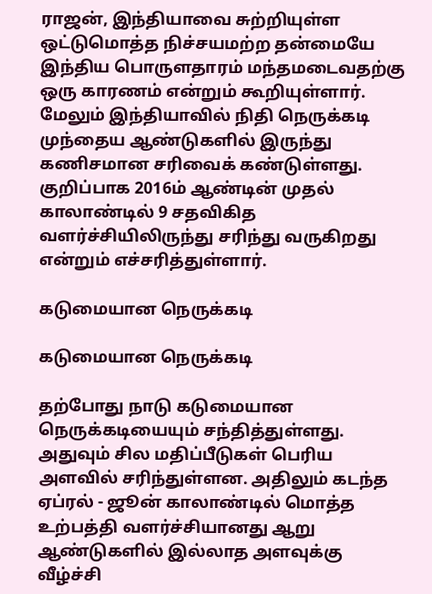ராஜன், இந்தியாவை சுற்றியுள்ள ஒட்டுமொத்த நிச்சயமற்ற தன்மையே இந்திய பொருளதாரம் மந்தமடைவதற்கு ஒரு காரணம் என்றும் கூறியுள்ளார். மேலும் இந்தியாவில் நிதி நெருக்கடி முந்தைய ஆண்டுகளில் இருந்து கணிசமான சரிவைக் கண்டுள்ளது. குறிப்பாக 2016ம் ஆண்டின் முதல் காலாண்டில் 9 சதவிகித வளர்ச்சியிலிருந்து சரிந்து வருகிறது என்றும் எச்சரித்துள்ளார்.

கடுமையான நெருக்கடி

கடுமையான நெருக்கடி

தற்போது நாடு கடுமையான நெருக்கடியையும் சந்தித்துள்ளது. அதுவும் சில மதிப்பீடுகள் பெரிய அளவில் சரிந்துள்ளன. அதிலும் கடந்த ஏப்ரல் - ஜூன் காலாண்டில் மொத்த உற்பத்தி வளர்ச்சியானது ஆறு ஆண்டுகளில் இல்லாத அளவுக்கு வீழ்ச்சி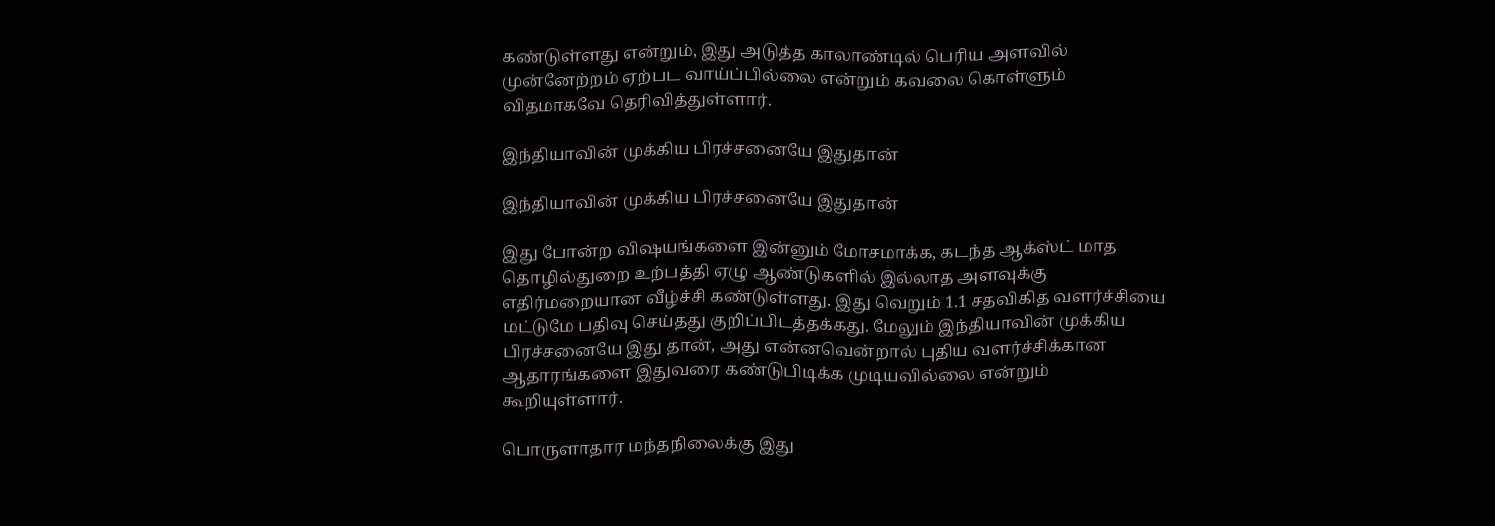கண்டுள்ளது என்றும், இது அடுத்த காலாண்டில் பெரிய அளவில் முன்னேற்றம் ஏற்பட வாய்ப்பில்லை என்றும் கவலை கொள்ளும் விதமாகவே தெரிவித்துள்ளார்.

இந்தியாவின் முக்கிய பிரச்சனையே இதுதான்

இந்தியாவின் முக்கிய பிரச்சனையே இதுதான்

இது போன்ற விஷயங்களை இன்னும் மோசமாக்க, கடந்த ஆக்ஸ்ட் மாத தொழில்துறை உற்பத்தி ஏழு ஆண்டுகளில் இல்லாத அளவுக்கு எதிர்மறையான வீழ்ச்சி கண்டுள்ளது. இது வெறும் 1.1 சதவிகித வளர்ச்சியை மட்டுமே பதிவு செய்தது குறிப்பிடத்தக்கது. மேலும் இந்தியாவின் முக்கிய பிரச்சனையே இது தான், அது என்னவென்றால் புதிய வளர்ச்சிக்கான ஆதாரங்களை இதுவரை கண்டுபிடிக்க முடியவில்லை என்றும் கூறியுள்ளார்.

பொருளாதார மந்தநிலைக்கு இது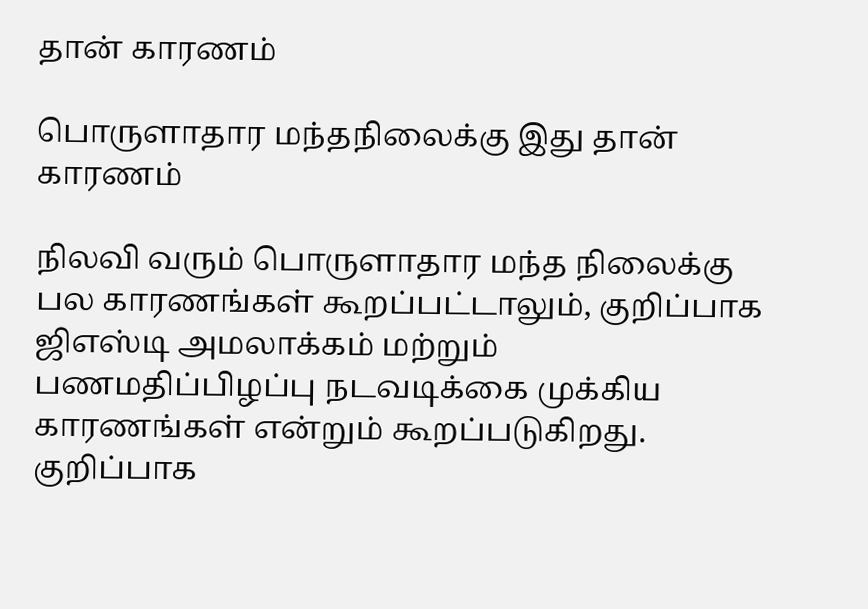தான் காரணம்

பொருளாதார மந்தநிலைக்கு இது தான் காரணம்

நிலவி வரும் பொருளாதார மந்த நிலைக்கு பல காரணங்கள் கூறப்பட்டாலும், குறிப்பாக ஜிஎஸ்டி அமலாக்கம் மற்றும் பணமதிப்பிழப்பு நடவடிக்கை முக்கிய காரணங்கள் என்றும் கூறப்படுகிறது. குறிப்பாக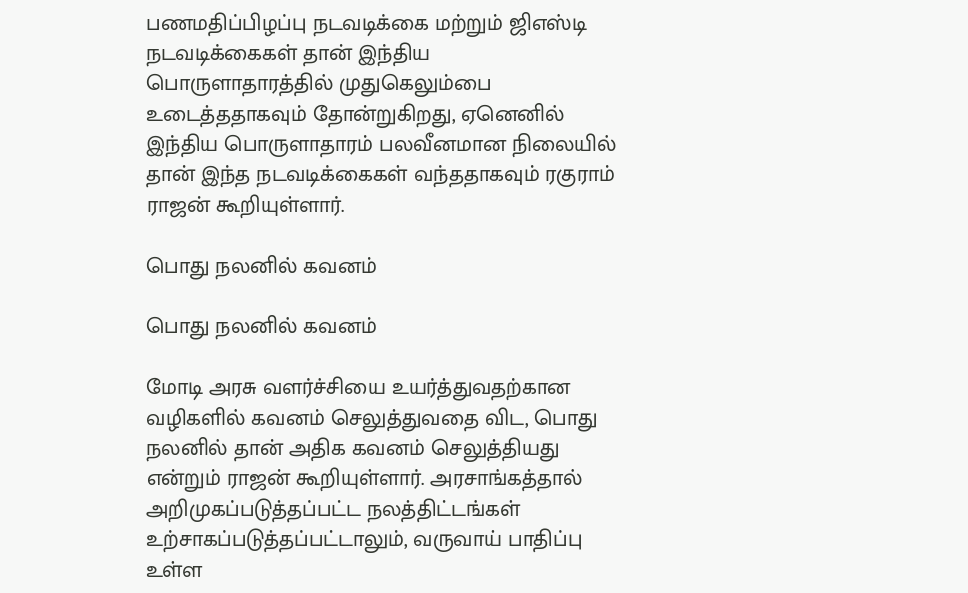பணமதிப்பிழப்பு நடவடிக்கை மற்றும் ஜிஎஸ்டி நடவடிக்கைகள் தான் இந்திய பொருளாதாரத்தில் முதுகெலும்பை உடைத்ததாகவும் தோன்றுகிறது, ஏனெனில் இந்திய பொருளாதாரம் பலவீனமான நிலையில் தான் இந்த நடவடிக்கைகள் வந்ததாகவும் ரகுராம் ராஜன் கூறியுள்ளார்.

பொது நலனில் கவனம்

பொது நலனில் கவனம்

மோடி அரசு வளர்ச்சியை உயர்த்துவதற்கான வழிகளில் கவனம் செலுத்துவதை விட, பொது நலனில் தான் அதிக கவனம் செலுத்தியது என்றும் ராஜன் கூறியுள்ளார். அரசாங்கத்தால் அறிமுகப்படுத்தப்பட்ட நலத்திட்டங்கள் உற்சாகப்படுத்தப்பட்டாலும், வருவாய் பாதிப்பு உள்ள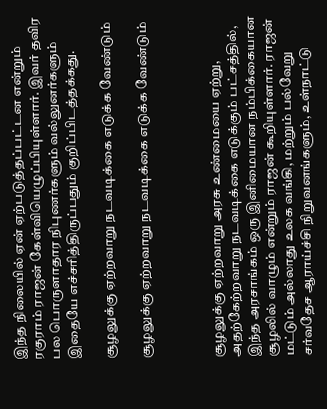இந்த நிலையில் ஏன் ஏற்படுத்தப்பட்டன என்றும் ரகுராம் ராஜன் கேள்வியெழுப்பியுள்ளார். இவர் தவிர பல பொருளாதார நிபுணர்களும் வல்லுனர்களும் இதையே எச்சரித்திருப்பதும் குறிப்பிடத்தக்கது.

சூழலுக்கு ஏற்றவாறு நடவடிக்கை எடுக்க வேண்டும்

சூழலுக்கு ஏற்றவாறு நடவடிக்கை எடுக்க வேண்டும்



சூழலுக்கு ஏற்றவாறு அரசு உண்மையை ஏற்று, அதற்கேற்றவாறு நடவடிக்கை எடுக்கும் பட்சத்தில், இந்த அரசாங்கம் ஒரு இனிமையான நம்பிக்கையான சூழலில் வாழும் என்றும் ராஜன் கூறியுள்ளார். ராஜன் மட்டும் அல்லாது உலக வங்கி, மற்றும் பல்வேறு சர்வதேச ஆராய்ச்சி நிறுவனங்களும், உள்நாட்டு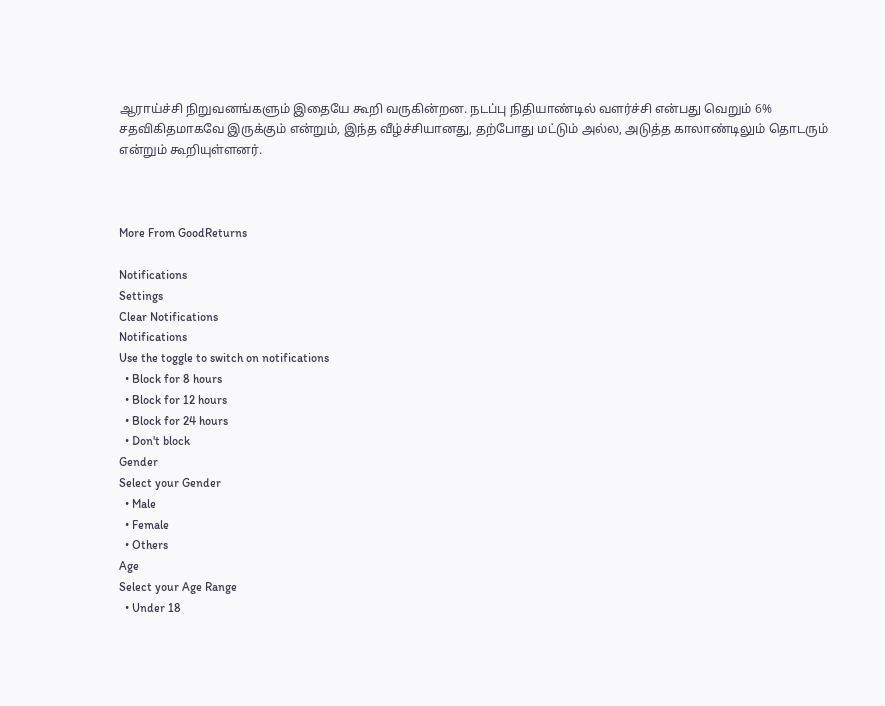ஆராய்ச்சி நிறுவனங்களும் இதையே கூறி வருகின்றன. நடப்பு நிதியாண்டில் வளர்ச்சி என்பது வெறும் 6% சதவிகிதமாகவே இருக்கும் என்றும், இந்த வீழ்ச்சியானது, தற்போது மட்டும் அல்ல, அடுத்த காலாண்டிலும் தொடரும் என்றும் கூறியுள்ளனர்.



More From GoodReturns

Notifications
Settings
Clear Notifications
Notifications
Use the toggle to switch on notifications
  • Block for 8 hours
  • Block for 12 hours
  • Block for 24 hours
  • Don't block
Gender
Select your Gender
  • Male
  • Female
  • Others
Age
Select your Age Range
  • Under 18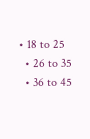• 18 to 25
  • 26 to 35
  • 36 to 45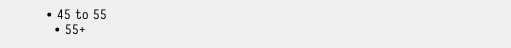• 45 to 55
  • 55+